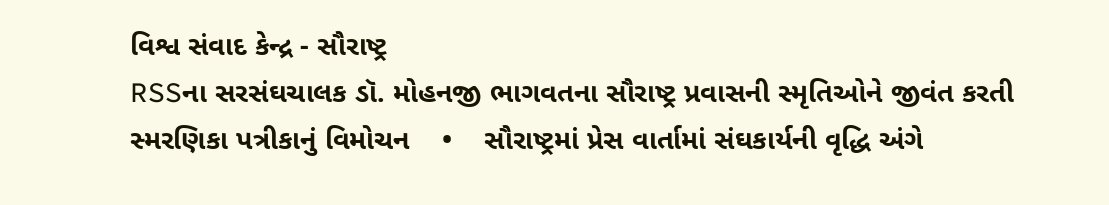વિશ્વ સંવાદ કેન્દ્ર - સૌરાષ્ટ્ર
RSSના સરસંઘચાલક ડૉ. મોહનજી ભાગવતના સૌરાષ્ટ્ર પ્રવાસની સ્મૃતિઓને જીવંત કરતી સ્મરણિકા પત્રીકાનું વિમોચન    •    સૌરાષ્ટ્રમાં પ્રેસ વાર્તામાં સંઘકાર્યની વૃદ્ધિ અંગે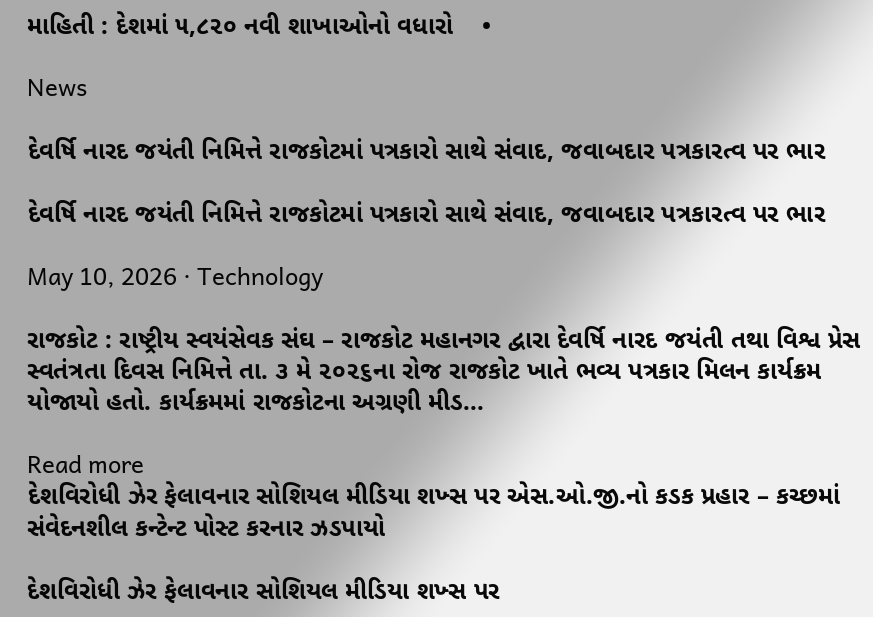માહિતી : દેશમાં ૫,૮૨૦ નવી શાખાઓનો વધારો    •

News

દેવર્ષિ નારદ જયંતી નિમિત્તે રાજકોટમાં પત્રકારો સાથે સંવાદ, જવાબદાર પત્રકારત્વ પર ભાર

દેવર્ષિ નારદ જયંતી નિમિત્તે રાજકોટમાં પત્રકારો સાથે સંવાદ, જવાબદાર પત્રકારત્વ પર ભાર

May 10, 2026 · Technology

રાજકોટ : રાષ્ટ્રીય સ્વયંસેવક સંઘ – રાજકોટ મહાનગર દ્વારા દેવર્ષિ નારદ જયંતી તથા વિશ્વ પ્રેસ સ્વતંત્રતા દિવસ નિમિત્તે તા. ૩ મે ૨૦૨૬ના રોજ રાજકોટ ખાતે ભવ્ય પત્રકાર મિલન કાર્યક્રમ યોજાયો હતો. કાર્યક્રમમાં રાજકોટના અગ્રણી મીડ...

Read more
દેશવિરોધી ઝેર ફેલાવનાર સોશિયલ મીડિયા શખ્સ પર એસ.ઓ.જી.નો કડક પ્રહાર – કચ્છમાં સંવેદનશીલ કન્ટેન્ટ પોસ્ટ કરનાર ઝડપાયો

દેશવિરોધી ઝેર ફેલાવનાર સોશિયલ મીડિયા શખ્સ પર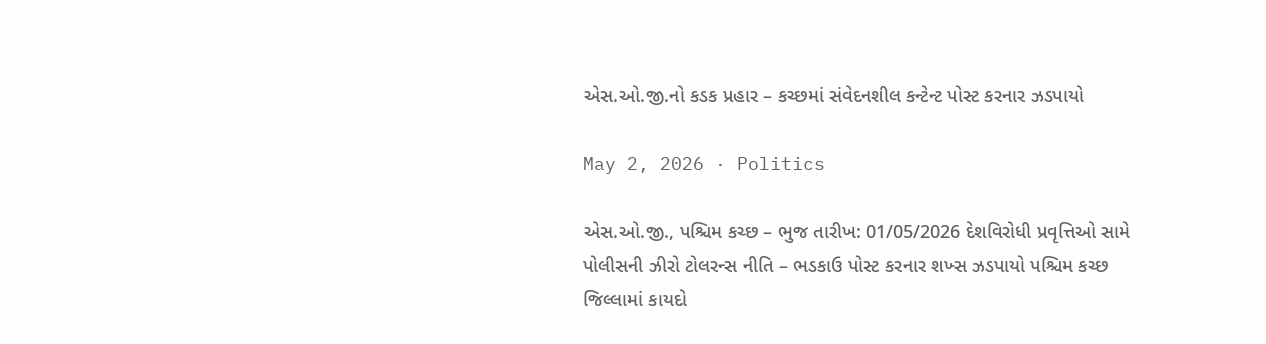એસ.ઓ.જી.નો કડક પ્રહાર – કચ્છમાં સંવેદનશીલ કન્ટેન્ટ પોસ્ટ કરનાર ઝડપાયો

May 2, 2026 · Politics

એસ.ઓ.જી., પશ્ચિમ કચ્છ – ભુજ તારીખ: 01/05/2026 દેશવિરોધી પ્રવૃત્તિઓ સામે પોલીસની ઝીરો ટોલરન્સ નીતિ – ભડકાઉ પોસ્ટ કરનાર શખ્સ ઝડપાયો પશ્ચિમ કચ્છ જિલ્લામાં કાયદો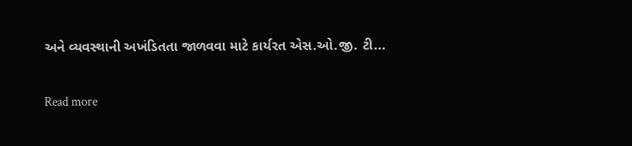અને વ્યવસ્થાની અખંડિતતા જાળવવા માટે કાર્યરત એસ.ઓ.જી. ટી...

Read more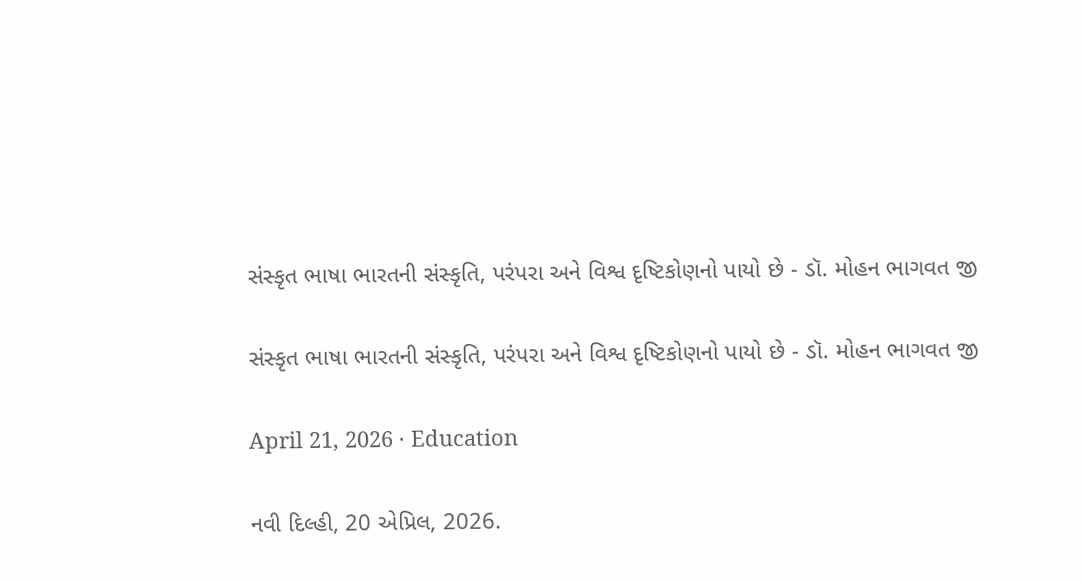સંસ્કૃત ભાષા ભારતની સંસ્કૃતિ, પરંપરા અને વિશ્વ દૃષ્ટિકોણનો પાયો છે - ડૉ. મોહન ભાગવત જી

સંસ્કૃત ભાષા ભારતની સંસ્કૃતિ, પરંપરા અને વિશ્વ દૃષ્ટિકોણનો પાયો છે - ડૉ. મોહન ભાગવત જી

April 21, 2026 · Education

નવી દિલ્હી, 20 એપ્રિલ, 2026.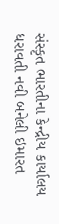સંસ્કૃત ભારતીના કેન્દ્રીય કાર્યાલય ધરાવતી નવી બનેલી ઇમારત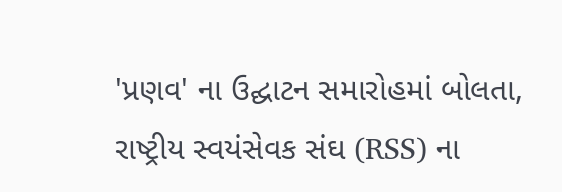'પ્રણવ' ના ઉદ્ઘાટન સમારોહમાં બોલતા, રાષ્ટ્રીય સ્વયંસેવક સંઘ (RSS) ના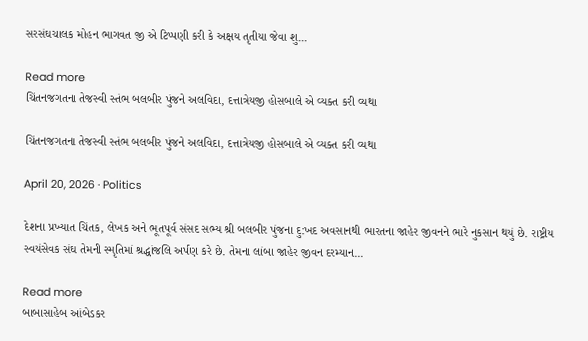સરસંઘચાલક મોહન ભાગવત જી એ ટિપ્પણી કરી કે અક્ષય તૃતીયા જેવા શુ...

Read more
ચિંતનજગતના તેજસ્વી સ્તંભ બલબીર પુંજને અલવિદા, દત્તાત્રેયજી હોસબાલે એ વ્યક્ત કરી વ્યથા

ચિંતનજગતના તેજસ્વી સ્તંભ બલબીર પુંજને અલવિદા, દત્તાત્રેયજી હોસબાલે એ વ્યક્ત કરી વ્યથા

April 20, 2026 · Politics

દેશના પ્રખ્યાત ચિંતક, લેખક અને ભૂતપૂર્વ સંસદ સભ્ય શ્રી બલબીર પુંજના દુ:ખદ અવસાનથી ભારતના જાહેર જીવનને ભારે નુકસાન થયું છે. રાષ્ટ્રીય સ્વયંસેવક સંઘ તેમની સ્મૃતિમાં શ્રદ્ધાંજલિ અર્પણ કરે છે. તેમના લાંબા જાહેર જીવન દરમ્યાન...

Read more
બાબાસાહેબ આંબેડકર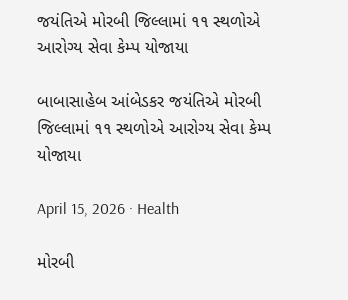જયંતિએ મોરબી જિલ્લામાં ૧૧ સ્થળોએ આરોગ્ય સેવા કેમ્પ યોજાયા

બાબાસાહેબ આંબેડકર જયંતિએ મોરબી જિલ્લામાં ૧૧ સ્થળોએ આરોગ્ય સેવા કેમ્પ યોજાયા

April 15, 2026 · Health

મોરબી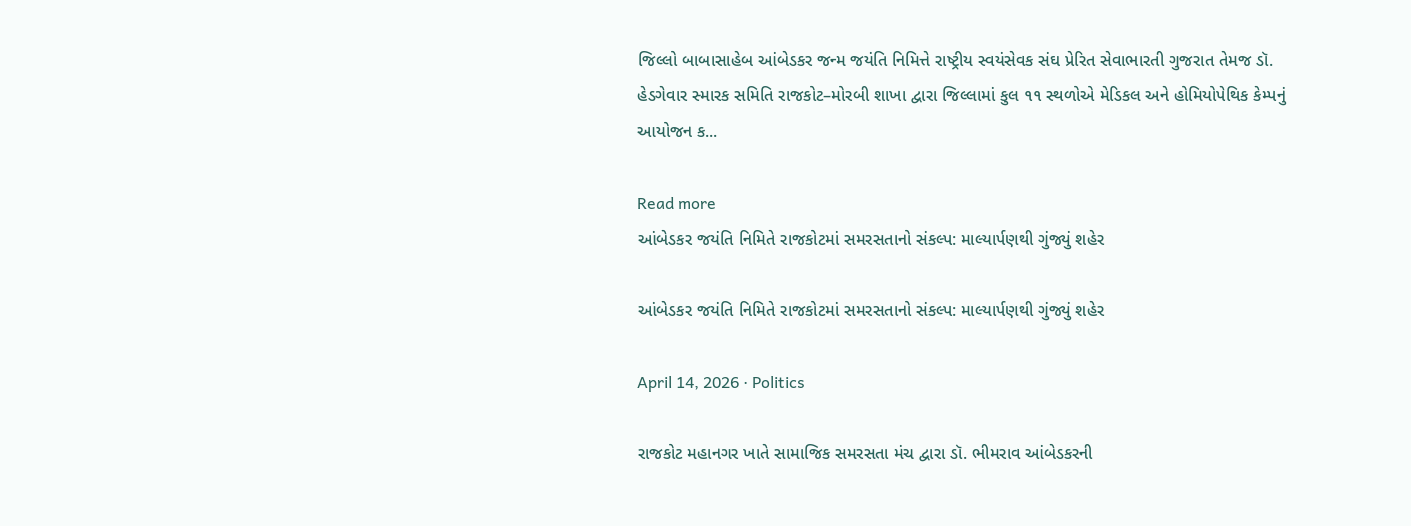જિલ્લો બાબાસાહેબ આંબેડકર જન્મ જયંતિ નિમિત્તે રાષ્ટ્રીય સ્વયંસેવક સંઘ પ્રેરિત સેવાભારતી ગુજરાત તેમજ ડૉ. હેડગેવાર સ્મારક સમિતિ રાજકોટ–મોરબી શાખા દ્વારા જિલ્લામાં કુલ ૧૧ સ્થળોએ મેડિકલ અને હોમિયોપેથિક કેમ્પનું આયોજન ક...

Read more
આંબેડકર જયંતિ નિમિતે રાજકોટમાં સમરસતાનો સંકલ્પ: માલ્યાર્પણથી ગુંજ્યું શહેર

આંબેડકર જયંતિ નિમિતે રાજકોટમાં સમરસતાનો સંકલ્પ: માલ્યાર્પણથી ગુંજ્યું શહેર

April 14, 2026 · Politics

રાજકોટ મહાનગર ખાતે સામાજિક સમરસતા મંચ દ્વારા ડૉ. ભીમરાવ આંબેડકરની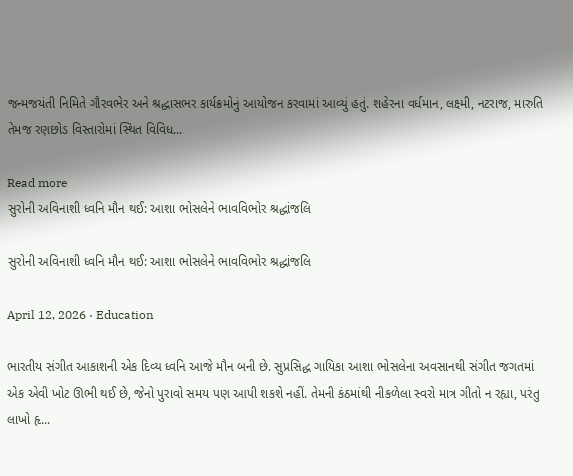જન્મજયંતી નિમિતે ગૌરવભેર અને શ્રદ્ધાસભર કાર્યક્રમોનું આયોજન કરવામાં આવ્યું હતું. શહેરના વર્ધમાન, લક્ષ્મી, નટરાજ, મારુતિ તેમજ રણછોડ વિસ્તારોમાં સ્થિત વિવિધ...

Read more
સુરોની અવિનાશી ધ્વનિ મૌન થઈ: આશા ભોસલેને ભાવવિભોર શ્રદ્ધાંજલિ

સુરોની અવિનાશી ધ્વનિ મૌન થઈ: આશા ભોસલેને ભાવવિભોર શ્રદ્ધાંજલિ

April 12, 2026 · Education

ભારતીય સંગીત આકાશની એક દિવ્ય ધ્વનિ આજે મૌન બની છે. સુપ્રસિદ્ધ ગાયિકા આશા ભોસલેના અવસાનથી સંગીત જગતમાં એક એવી ખોટ ઊભી થઈ છે, જેનો પુરાવો સમય પણ આપી શકશે નહીં. તેમની કંઠમાંથી નીકળેલા સ્વરો માત્ર ગીતો ન રહ્યા, પરંતુ લાખો હૃ...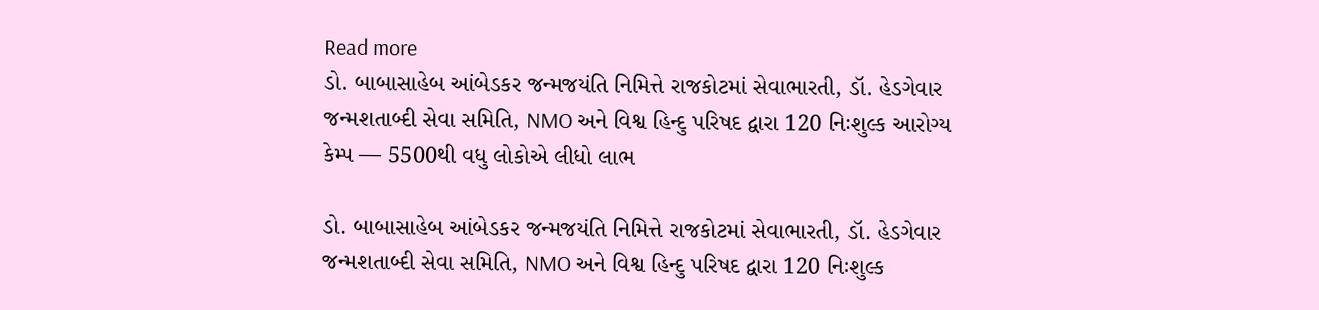Read more
ડો. બાબાસાહેબ આંબેડકર જન્મજયંતિ નિમિત્તે રાજકોટમાં સેવાભારતી, ડૉ. હેડગેવાર જન્મશતાબ્દી સેવા સમિતિ, NMO અને વિશ્વ હિન્દુ પરિષદ દ્વારા 120 નિઃશુલ્ક આરોગ્ય કેમ્પ — 5500થી વધુ લોકોએ લીધો લાભ

ડો. બાબાસાહેબ આંબેડકર જન્મજયંતિ નિમિત્તે રાજકોટમાં સેવાભારતી, ડૉ. હેડગેવાર જન્મશતાબ્દી સેવા સમિતિ, NMO અને વિશ્વ હિન્દુ પરિષદ દ્વારા 120 નિઃશુલ્ક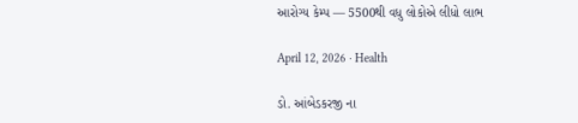આરોગ્ય કેમ્પ — 5500થી વધુ લોકોએ લીધો લાભ

April 12, 2026 · Health

ડો. આંબેડકરજી ના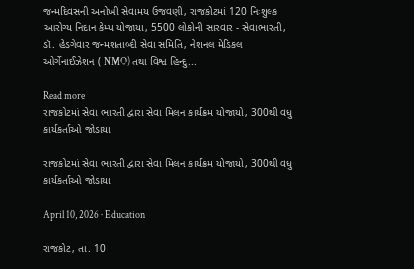જન્મદિવસની અનોખી સેવામય ઉજવણી, રાજકોટમાં 120 નિઃશુલ્ક આરોગ્ય નિદાન કેમ્પ યોજાયા, 5500 લોકોની સારવાર - સેવાભારતી, ડૉ. હેડગેવાર જન્મશતાબ્દી સેવા સમિતિ, નેશનલ મેડિકલ ઓર્ગેનાઈઝેશન ( NMO) તથા વિશ્વ હિન્દુ...

Read more
રાજકોટમાં સેવા ભારતી દ્વારા સેવા મિલન કાર્યક્રમ યોજાયો, 300થી વધુ કાર્યકર્તાઓ જોડાયા

રાજકોટમાં સેવા ભારતી દ્વારા સેવા મિલન કાર્યક્રમ યોજાયો, 300થી વધુ કાર્યકર્તાઓ જોડાયા

April 10, 2026 · Education

રાજકોટ, તા. 10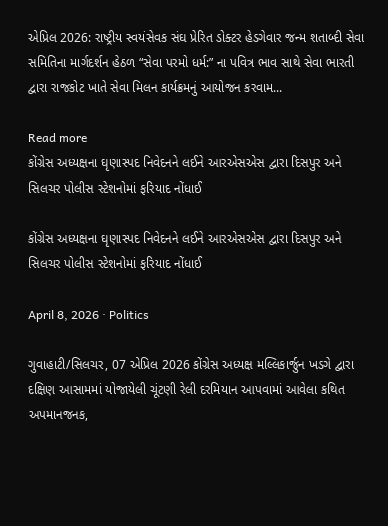એપ્રિલ 2026: રાષ્ટ્રીય સ્વયંસેવક સંઘ પ્રેરિત ડોક્ટર હેડગેવાર જન્મ શતાબ્દી સેવા સમિતિના માર્ગદર્શન હેઠળ “સેવા પરમો ધર્મ:” ના પવિત્ર ભાવ સાથે સેવા ભારતી દ્વારા રાજકોટ ખાતે સેવા મિલન કાર્યક્રમનું આયોજન કરવામ...

Read more
કોંગ્રેસ અધ્યક્ષના ઘૃણાસ્પદ નિવેદનને લઈને આરએસએસ દ્વારા દિસપુર અને સિલચર પોલીસ સ્ટેશનોમાં ફરિયાદ નોંધાઈ

કોંગ્રેસ અધ્યક્ષના ઘૃણાસ્પદ નિવેદનને લઈને આરએસએસ દ્વારા દિસપુર અને સિલચર પોલીસ સ્ટેશનોમાં ફરિયાદ નોંધાઈ

April 8, 2026 · Politics

ગુવાહાટી/સિલચર, 07 એપ્રિલ 2026 કોંગ્રેસ અધ્યક્ષ મલ્લિકાર્જુન ખડગે દ્વારા દક્ષિણ આસામમાં યોજાયેલી ચૂંટણી રેલી દરમિયાન આપવામાં આવેલા કથિત અપમાનજનક,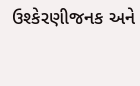ઉશ્કેરણીજનક અને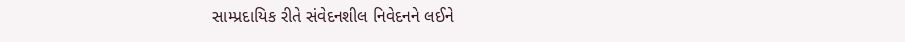સામ્પ્રદાયિક રીતે સંવેદનશીલ નિવેદનને લઈને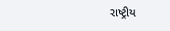રાષ્ટ્રીય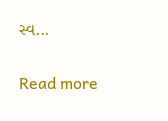સ્વ...

Read more